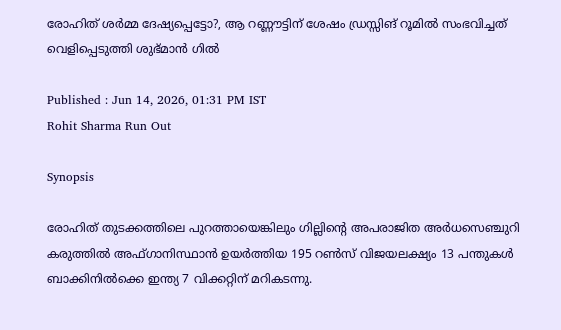രോഹിത് ശർമ്മ ദേഷ്യപ്പെട്ടോ?, ആ റണ്ണൗട്ടിന് ശേഷം ഡ്രസ്സിങ് റൂമിൽ സംഭവിച്ചത് വെളിപ്പെടുത്തി ശുഭ്‌മാൻ ഗിൽ

Published : Jun 14, 2026, 01:31 PM IST
Rohit Sharma Run Out

Synopsis

രോഹിത് തുടക്കത്തിലെ പുറത്തായെങ്കിലും ഗില്ലിന്‍റെ അപരാജിത അര്‍ധസെഞ്ചുറി കരുത്തില്‍ അഫ്ഗാനിസ്ഥാൻ ഉയർത്തിയ 195 റൺസ് വിജയലക്ഷ്യം 13 പന്തുകൾ ബാക്കിനിൽക്കെ ഇന്ത്യ 7 വിക്കറ്റിന് മറികടന്നു.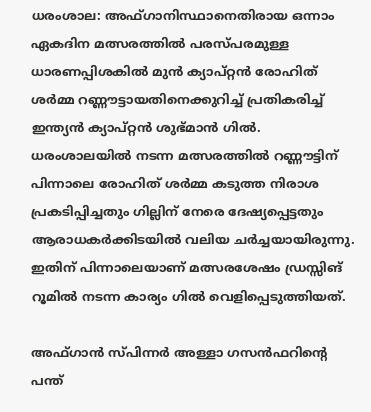ധരംശാല: അഫ്ഗാനിസ്ഥാനെതിരായ ഒന്നാം ഏകദിന മത്സരത്തിൽ പരസ്പരമുള്ള ധാരണപ്പിശകില്‍ മുൻ ക്യാപ്റ്റൻ രോഹിത് ശർമ്മ റണ്ണൗട്ടായതിനെക്കുറിച്ച് പ്രതികരിച്ച് ഇന്ത്യൻ ക്യാപ്റ്റൻ ശുഭ്‌മാൻ ഗിൽ. ധരംശാലയിൽ നടന്ന മത്സരത്തിൽ റണ്ണൗട്ടിന് പിന്നാലെ രോഹിത് ശർമ്മ കടുത്ത നിരാശ പ്രകടിപ്പിച്ചതും ഗില്ലിന് നേരെ ദേഷ്യപ്പെട്ടതും ആരാധകർക്കിടയിൽ വലിയ ചർച്ചയായിരുന്നു. ഇതിന് പിന്നാലെയാണ് മത്സരശേഷം ഡ്രസ്സിങ് റൂമിൽ നടന്ന കാര്യം ഗിൽ വെളിപ്പെടുത്തിയത്.

അഫ്ഗാൻ സ്പിന്നർ അള്ളാ ഗസൻഫറിന്‍റെ പന്ത്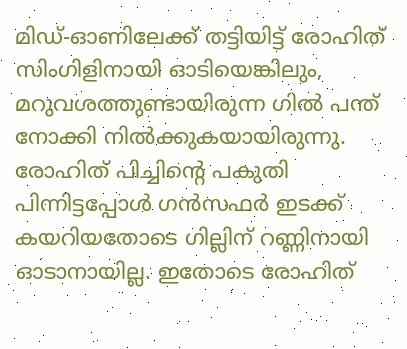മിഡ്-ഓണിലേക്ക് തട്ടിയിട്ട് രോഹിത് സിംഗിളിനായി ഓടിയെങ്കിലും, മറുവശത്തുണ്ടായിരുന്ന ഗിൽ പന്ത് നോക്കി നിൽക്കുകയായിരുന്നു. രോഹിത് പിച്ചിന്‍റെ പകുതി പിന്നിട്ടപ്പോള്‍ ഗൻസഫര്‍ ഇടക്ക് കയറിയതോടെ ഗില്ലിന് റണ്ണിനായി ഓടാനായില്ല. ഇതോടെ രോഹിത്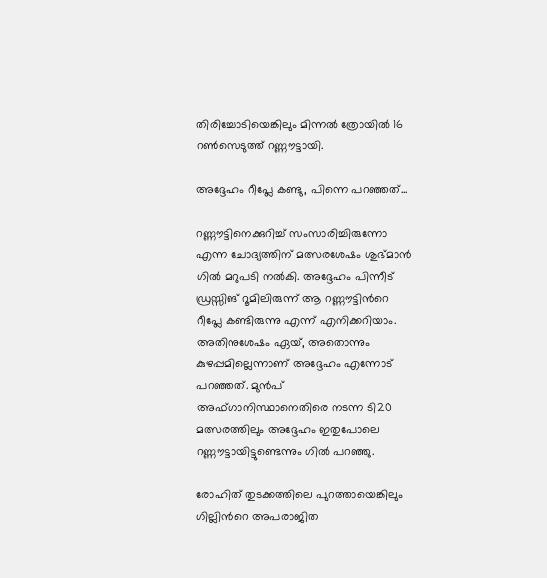തിരിച്ചോടിയെങ്കിലും മിന്നൽ ത്രോയിൽ 16 റൺസെടുത്ത് റണ്ണൗട്ടായി.

അദ്ദേഹം റീപ്ലേ കണ്ടു, പിന്നെ പറഞ്ഞത്...

റണ്ണൗട്ടിനെക്കുറിച്ച് സംസാരിച്ചിരുന്നോ എന്ന ചോദ്യത്തിന് മത്സരശേഷം ശുഭ്‌മാൻ ഗിൽ മറുപടി നൽകി. അദ്ദേഹം പിന്നീട് ഡ്രസ്സിങ് റൂമിലിരുന്ന് ആ റണ്ണൗട്ടിന്‍റെ റീപ്ലേ കണ്ടിരുന്നു എന്ന് എനിക്കറിയാം. അതിനുശേഷം ഏയ്, അതൊന്നും കുഴപ്പമില്ലെന്നാണ് അദ്ദേഹം എന്നോട് പറഞ്ഞത്. മുൻപ് അഫ്ഗാനിസ്ഥാനെതിരെ നടന്ന ടി20 മത്സരത്തിലും അദ്ദേഹം ഇതുപോലെ റണ്ണൗട്ടായിട്ടുണ്ടെന്നും ഗിൽ പറഞ്ഞു.

രോഹിത് തുടക്കത്തിലെ പുറത്തായെങ്കിലും ഗില്ലിന്‍റെ അപരാജിത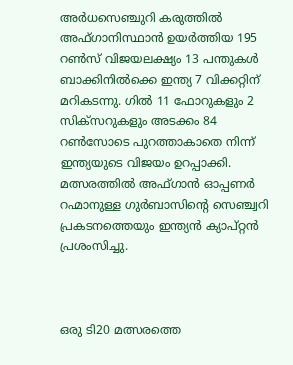അര്‍ധസെഞ്ചുറി കരുത്തില്‍ അഫ്ഗാനിസ്ഥാൻ ഉയർത്തിയ 195 റൺസ് വിജയലക്ഷ്യം 13 പന്തുകൾ ബാക്കിനിൽക്കെ ഇന്ത്യ 7 വിക്കറ്റിന് മറികടന്നു. ഗിൽ 11 ഫോറുകളും 2 സിക്സറുകളും അടക്കം 84 റൺസോടെ പുറത്താകാതെ നിന്ന് ഇന്ത്യയുടെ വിജയം ഉറപ്പാക്കി. മത്സരത്തില്‍ അഫ്ഗാൻ ഓപ്പണർ റഹ്മാനുള്ള ഗുർബാസിന്‍റെ സെഞ്ച്വറി പ്രകടനത്തെയും ഇന്ത്യൻ ക്യാപ്റ്റൻ പ്രശംസിച്ചു.



ഒരു ടി20 മത്സരത്തെ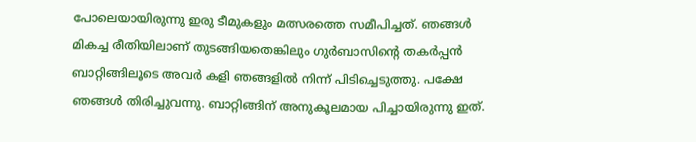പോലെയായിരുന്നു ഇരു ടീമുകളും മത്സരത്തെ സമീപിച്ചത്. ഞങ്ങൾ മികച്ച രീതിയിലാണ് തുടങ്ങിയതെങ്കിലും ഗുർബാസിന്‍റെ തകർപ്പൻ ബാറ്റിങ്ങിലൂടെ അവർ കളി ഞങ്ങളിൽ നിന്ന് പിടിച്ചെടുത്തു. പക്ഷേ ഞങ്ങൾ തിരിച്ചുവന്നു. ബാറ്റിങ്ങിന് അനുകൂലമായ പിച്ചായിരുന്നു ഇത്.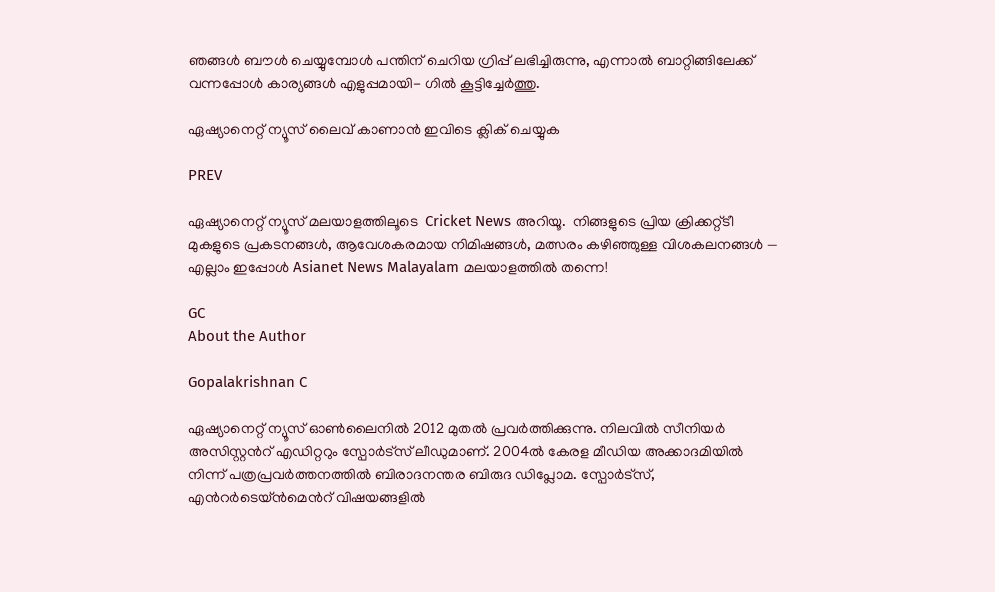ഞങ്ങൾ ബൗൾ ചെയ്യുമ്പോൾ പന്തിന് ചെറിയ ഗ്രിപ്പ് ലഭിച്ചിരുന്നു, എന്നാൽ ബാറ്റിങ്ങിലേക്ക് വന്നപ്പോൾ കാര്യങ്ങൾ എളുപ്പമായി- ഗിൽ കൂട്ടിച്ചേർത്തു.

ഏഷ്യാനെറ്റ് ന്യൂസ് ലൈവ് കാണാന്‍ ഇവിടെ ക്ലിക് ചെയ്യുക

PREV

ഏഷ്യാനെറ്റ് ന്യൂസ് മലയാളത്തിലൂടെ  Cricket News അറിയൂ.  നിങ്ങളുടെ പ്രിയ ക്രിക്കറ്റ്ടീ മുകളുടെ പ്രകടനങ്ങൾ, ആവേശകരമായ നിമിഷങ്ങൾ, മത്സരം കഴിഞ്ഞുള്ള വിശകലനങ്ങൾ — എല്ലാം ഇപ്പോൾ Asianet News Malayalam മലയാളത്തിൽ തന്നെ!

GC
About the Author

Gopalakrishnan C

ഏഷ്യാനെറ്റ് ന്യൂസ് ഓണ്‍ലൈനില്‍ 2012 മുതല്‍ പ്രവര്‍ത്തിക്കുന്നു. നിലവില്‍ സീനിയര്‍ അസിസ്റ്റന്‍റ് എഡിറ്ററും സ്പോർട്സ് ലീഡുമാണ്. 2004ൽ കേരള മീഡിയ അക്കാദമിയില്‍ നിന്ന് പത്രപ്രവര്‍ത്തനത്തില്‍ ബിരാദനന്തര ബിരുദ ഡിപ്ലോമ. സ്പോര്‍ട്സ്, എന്‍റര്‍ടെയ്ൻമെന്‍റ് വിഷയങ്ങളില്‍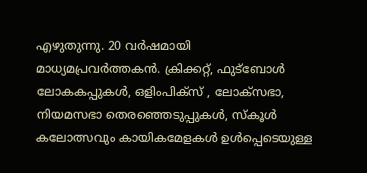എഴുതുന്നു. 20 വര്‍ഷമായി മാധ്യമപ്രവര്‍ത്തകൻ. ക്രിക്കറ്റ്, ഫുട്ബോള്‍ ലോകകപ്പുകൾ, ഒളിംപിക്സ് , ലോക്സഭാ, നിയമസഭാ തെരഞ്ഞെടുപ്പുകള്‍, സ്കൂള്‍ കലോത്സവും കായികമേളകള്‍ ഉള്‍പ്പെടെയുള്ള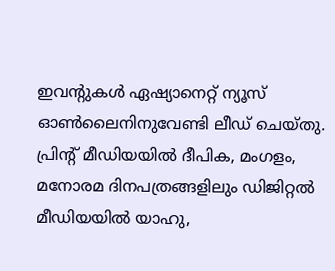ഇവന്‍റുകള്‍ ഏഷ്യാനെറ്റ് ന്യൂസ് ഓണ്‍ലൈനിനുവേണ്ടി ലീഡ് ചെയ്തു. പ്രിന്‍റ് മീഡിയയില്‍ ദീപിക, മംഗളം, മനോരമ ദിനപത്രങ്ങളിലും ഡിജിറ്റൽ മീഡിയയില്‍ യാഹു,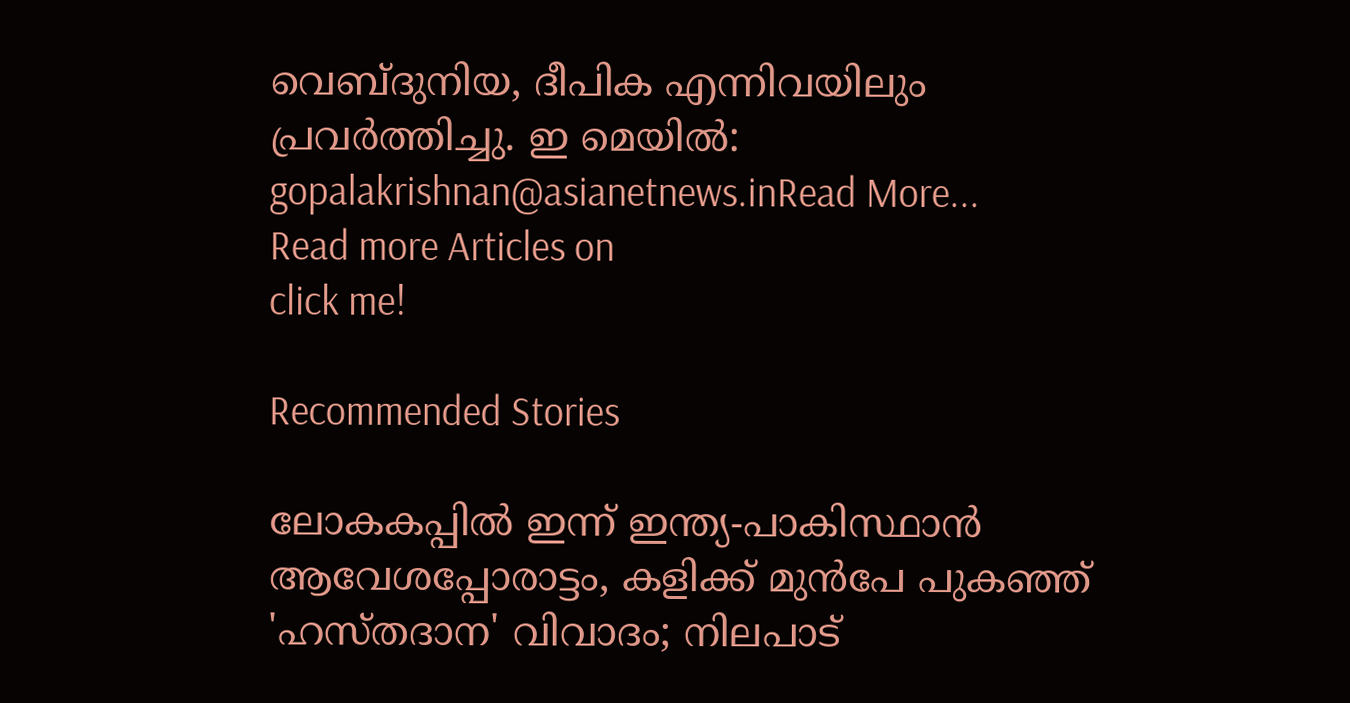വെബ്ദുനിയ, ദീപിക എന്നിവയിലും പ്രവര്‍ത്തിച്ചു. ഇ മെയില്‍: gopalakrishnan@asianetnews.inRead More...
Read more Articles on
click me!

Recommended Stories

ലോകകപ്പില്‍ ഇന്ന് ഇന്ത്യ-പാകിസ്ഥാൻ ആവേശപ്പോരാട്ടം, കളിക്ക് മുൻപേ പുകഞ്ഞ് 'ഹസ്തദാന' വിവാദം; നിലപാട്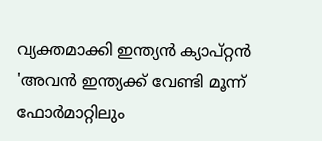വ്യക്തമാക്കി ഇന്ത്യൻ ക്യാപ്റ്റൻ
'അവന്‍ ഇന്ത്യക്ക് വേണ്ടി മൂന്ന് ഫോര്‍മാറ്റിലും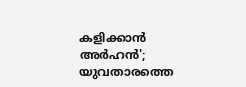കളിക്കാന്‍ അര്‍ഹന്‍'; യുവതാരത്തെ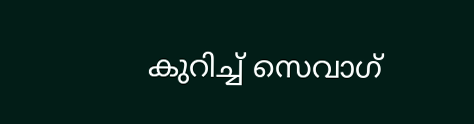കുറിച്ച് സെവാഗ്